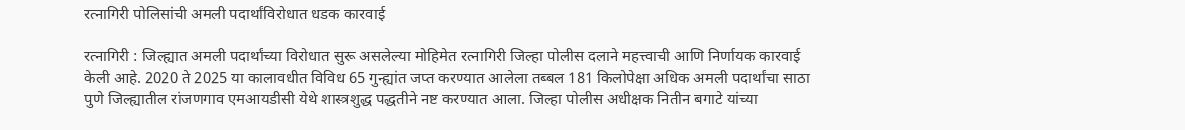रत्नागिरी पोलिसांची अमली पदार्थांविरोधात धडक कारवाई

रत्नागिरी : जिल्ह्यात अमली पदार्थांच्या विरोधात सुरू असलेल्या मोहिमेत रत्नागिरी जिल्हा पोलीस दलाने महत्त्वाची आणि निर्णायक कारवाई केली आहे. 2020 ते 2025 या कालावधीत विविध 65 गुन्ह्यांत जप्त करण्यात आलेला तब्बल 181 किलोपेक्षा अधिक अमली पदार्थांचा साठा पुणे जिल्ह्यातील रांजणगाव एमआयडीसी येथे शास्त्रशुद्ध पद्धतीने नष्ट करण्यात आला. जिल्हा पोलीस अधीक्षक नितीन बगाटे यांच्या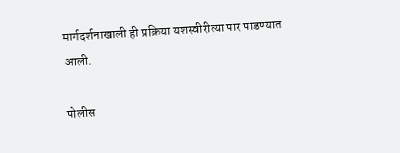मार्गदर्शनाखाली ही प्रक्रिया यशस्वीरीत्या पार पाडण्यात आली.

पोलीस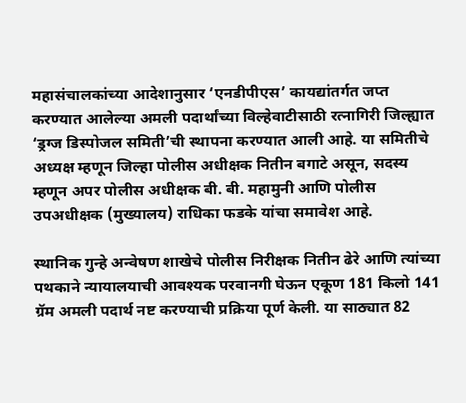महासंचालकांच्या आदेशानुसार ‘एनडीपीएस’ कायद्यांतर्गत जप्त करण्यात आलेल्या अमली पदार्थांच्या विल्हेवाटीसाठी रत्नागिरी जिल्ह्यात ‘ड्रग्ज डिस्पोजल समिती’ची स्थापना करण्यात आली आहे. या समितीचे अध्यक्ष म्हणून जिल्हा पोलीस अधीक्षक नितीन बगाटे असून, सदस्य म्हणून अपर पोलीस अधीक्षक बी. बी. महामुनी आणि पोलीस उपअधीक्षक (मुख्यालय) राधिका फडके यांचा समावेश आहे.

स्थानिक गुन्हे अन्वेषण शाखेचे पोलीस निरीक्षक नितीन ढेरे आणि त्यांच्या पथकाने न्यायालयाची आवश्यक परवानगी घेऊन एकूण 181 किलो 141 ग्रॅम अमली पदार्थ नष्ट करण्याची प्रक्रिया पूर्ण केली. या साठ्यात 82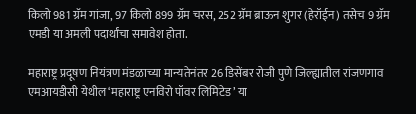किलो 981 ग्रॅम गांजा, 97 किलो 899 ग्रॅम चरस, 252 ग्रॅम ब्राऊन शुगर (हेरॉईन) तसेच 9 ग्रॅम एमडी या अमली पदार्थांचा समावेश होता.

महाराष्ट्र प्रदूषण नियंत्रण मंडळाच्या मान्यतेनंतर 26 डिसेंबर रोजी पुणे जिल्ह्यातील रांजणगाव एमआयडीसी येथील ‘महाराष्ट्र एनविरो पॉवर लिमिटेड’ या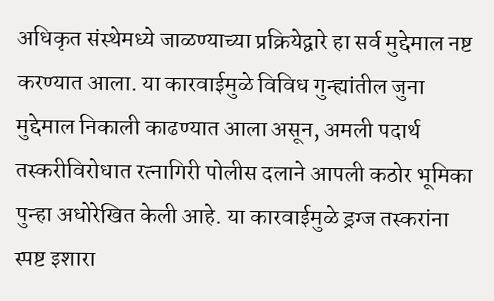अधिकृत संस्थेमध्ये जाळण्याच्या प्रक्रियेद्वारे हा सर्व मुद्देमाल नष्ट करण्यात आला. या कारवाईमुळे विविध गुन्ह्यांतील जुना मुद्देमाल निकाली काढण्यात आला असून, अमली पदार्थ तस्करीविरोधात रत्नागिरी पोलीस दलाने आपली कठोर भूमिका पुन्हा अधोरेखित केली आहे. या कारवाईमुळे ड्रग्ज तस्करांना स्पष्ट इशारा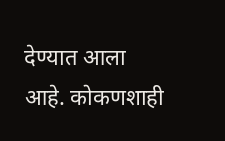देण्यात आला आहे. कोकणशाही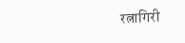रत्नागिरी